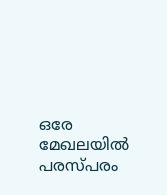ഒരേ മേഖലയിൽ പരസ്പരം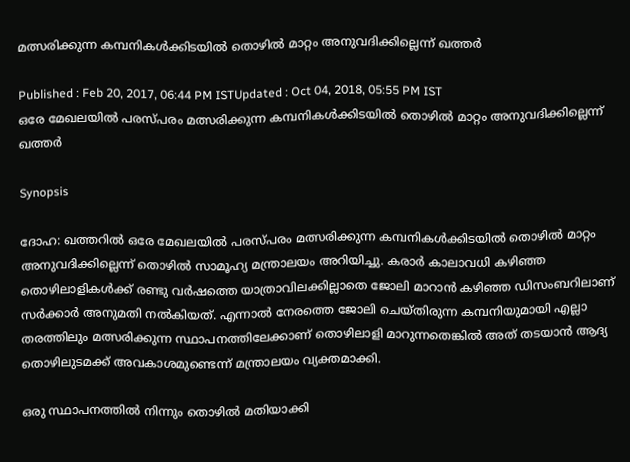മത്സരിക്കുന്ന കമ്പനികൾക്കിടയിൽ തൊഴിൽ മാറ്റം അനുവദിക്കില്ലെന്ന് ഖത്തര്‍

Published : Feb 20, 2017, 06:44 PM ISTUpdated : Oct 04, 2018, 05:55 PM IST
ഒരേ മേഖലയിൽ പരസ്പരം മത്സരിക്കുന്ന കമ്പനികൾക്കിടയിൽ തൊഴിൽ മാറ്റം അനുവദിക്കില്ലെന്ന് ഖത്തര്‍

Synopsis

ദോഹ: ഖത്തറിൽ ഒരേ മേഖലയിൽ പരസ്പരം മത്സരിക്കുന്ന കമ്പനികൾക്കിടയിൽ തൊഴിൽ മാറ്റം അനുവദിക്കില്ലെന്ന് തൊഴിൽ സാമൂഹ്യ മന്ത്രാലയം അറിയിച്ചു. കരാർ കാലാവധി കഴിഞ്ഞ തൊഴിലാളികൾക്ക് രണ്ടു വർഷത്തെ യാത്രാവിലക്കില്ലാതെ ജോലി മാറാൻ കഴിഞ്ഞ ഡിസംബറിലാണ് സർക്കാർ അനുമതി നൽകിയത്. എന്നാൽ നേരത്തെ ജോലി ചെയ്തിരുന്ന കമ്പനിയുമായി എല്ലാ തരത്തിലും മത്സരിക്കുന്ന സ്ഥാപനത്തിലേക്കാണ് തൊഴിലാളി മാറുന്നതെങ്കിൽ അത് തടയാൻ ആദ്യ തൊഴിലുടമക്ക് അവകാശമുണ്ടെന്ന് മന്ത്രാലയം വ്യക്തമാക്കി.

ഒരു സ്ഥാപനത്തിൽ നിന്നും തൊഴിൽ മതിയാക്കി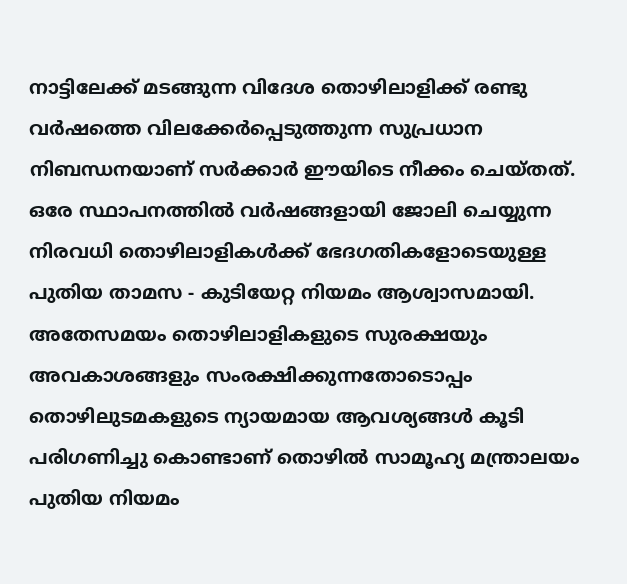നാട്ടിലേക്ക് മടങ്ങുന്ന വിദേശ തൊഴിലാളിക്ക് രണ്ടു വർഷത്തെ വിലക്കേർപ്പെടുത്തുന്ന സുപ്രധാന നിബന്ധനയാണ് സർക്കാർ ഈയിടെ നീക്കം ചെയ്തത്. ഒരേ സ്ഥാപനത്തിൽ വര്‍ഷങ്ങളായി ജോലി ചെയ്യുന്ന നിരവധി തൊഴിലാളികൾക്ക് ഭേദഗതികളോടെയുള്ള പുതിയ താമസ - കുടിയേറ്റ നിയമം ആശ്വാസമായി. അതേസമയം തൊഴിലാളികളുടെ സുരക്ഷയും അവകാശങ്ങളും സംരക്ഷിക്കുന്നതോടൊപ്പം തൊഴിലുടമകളുടെ ന്യായമായ ആവശ്യങ്ങൾ കൂടി പരിഗണിച്ചു കൊണ്ടാണ് തൊഴിൽ സാമൂഹ്യ മന്ത്രാലയം പുതിയ നിയമം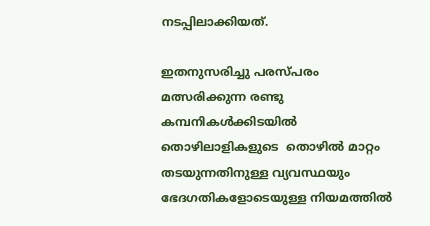നടപ്പിലാക്കിയത്.

ഇതനുസരിച്ചു പരസ്പരം മത്സരിക്കുന്ന രണ്ടു കമ്പനികൾക്കിടയിൽ തൊഴിലാളികളുടെ  തൊഴിൽ മാറ്റം തടയുന്നതിനുള്ള വ്യവസ്ഥയും ഭേദഗതികളോടെയുള്ള നിയമത്തിൽ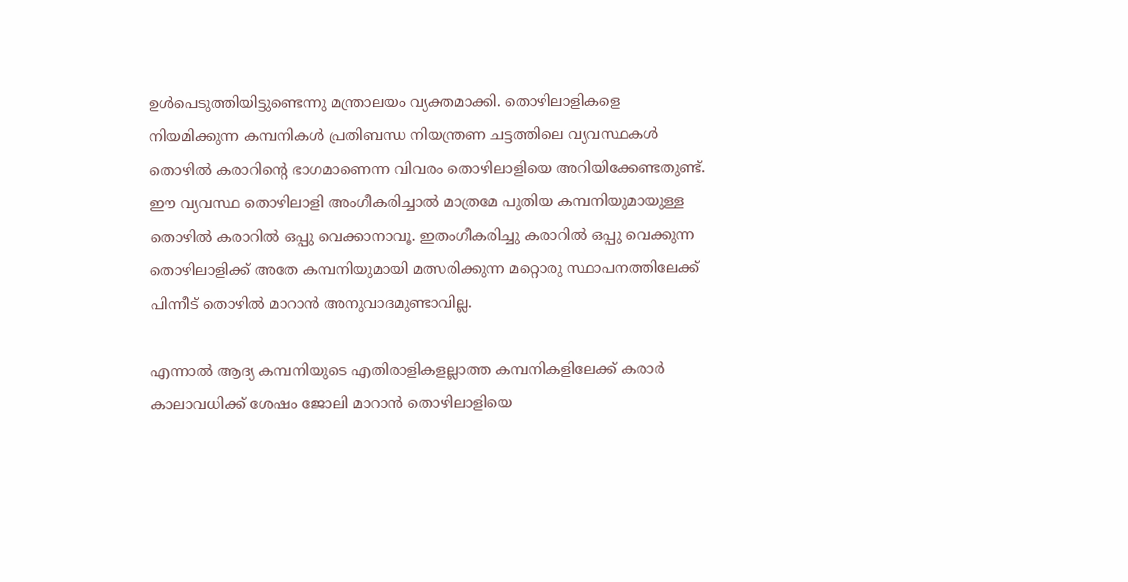ഉൾപെടുത്തിയിട്ടുണ്ടെന്നു മന്ത്രാലയം വ്യക്തമാക്കി. തൊഴിലാളികളെ നിയമിക്കുന്ന കമ്പനികൾ പ്രതിബന്ധ നിയന്ത്രണ ചട്ടത്തിലെ വ്യവസ്ഥകൾ തൊഴിൽ കരാറിന്റെ ഭാഗമാണെന്ന വിവരം തൊഴിലാളിയെ അറിയിക്കേണ്ടതുണ്ട്. ഈ വ്യവസ്ഥ തൊഴിലാളി അംഗീകരിച്ചാൽ മാത്രമേ പുതിയ കമ്പനിയുമായുള്ള തൊഴിൽ കരാറിൽ ഒപ്പു വെക്കാനാവൂ. ഇതംഗീകരിച്ചു കരാറിൽ ഒപ്പു വെക്കുന്ന തൊഴിലാളിക്ക് അതേ കമ്പനിയുമായി മത്സരിക്കുന്ന മറ്റൊരു സ്ഥാപനത്തിലേക്ക് പിന്നീട് തൊഴിൽ മാറാൻ അനുവാദമുണ്ടാവില്ല.

എന്നാൽ ആദ്യ കമ്പനിയുടെ എതിരാളികളല്ലാത്ത കമ്പനികളിലേക്ക് കരാർ കാലാവധിക്ക് ശേഷം ജോലി മാറാൻ തൊഴിലാളിയെ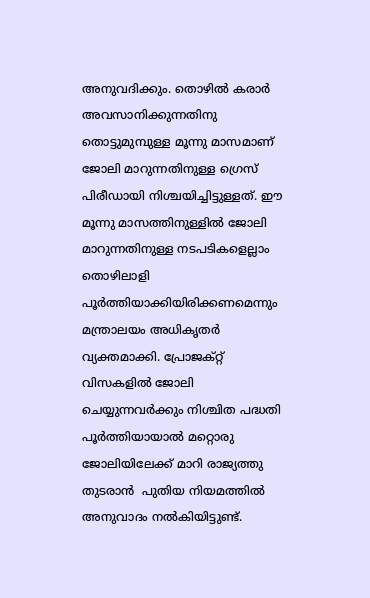അനുവദിക്കും. തൊഴിൽ കരാർ അവസാനിക്കുന്നതിനു തൊട്ടുമുമ്പുള്ള മൂന്നു മാസമാണ് ജോലി മാറുന്നതിനുള്ള ഗ്രെസ് പിരീഡായി നിശ്ചയിച്ചിട്ടുള്ളത്. ഈ മൂന്നു മാസത്തിനുള്ളിൽ ജോലി മാറുന്നതിനുള്ള നടപടികളെല്ലാം തൊഴിലാളി പൂർത്തിയാക്കിയിരിക്കണമെന്നും മന്ത്രാലയം അധികൃതർ വ്യക്തമാക്കി. പ്രോജക്റ്റ് വിസകളിൽ ജോലി ചെയ്യുന്നവർക്കും നിശ്ചിത പദ്ധതി പൂർത്തിയായാൽ മറ്റൊരു ജോലിയിലേക്ക് മാറി രാജ്യത്തു തുടരാൻ  പുതിയ നിയമത്തിൽ അനുവാദം നൽകിയിട്ടുണ്ട്.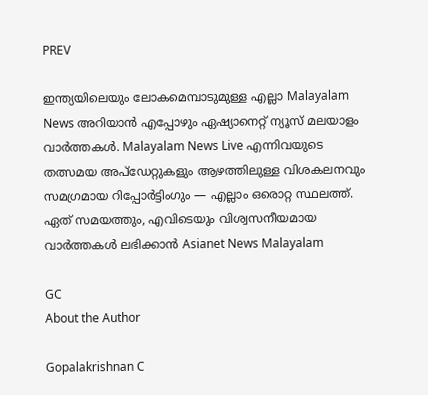PREV

ഇന്ത്യയിലെയും ലോകമെമ്പാടുമുള്ള എല്ലാ Malayalam News അറിയാൻ എപ്പോഴും ഏഷ്യാനെറ്റ് ന്യൂസ് മലയാളം വാർത്തകൾ. Malayalam News Live എന്നിവയുടെ തത്സമയ അപ്‌ഡേറ്റുകളും ആഴത്തിലുള്ള വിശകലനവും സമഗ്രമായ റിപ്പോർട്ടിംഗും — എല്ലാം ഒരൊറ്റ സ്ഥലത്ത്. ഏത് സമയത്തും, എവിടെയും വിശ്വസനീയമായ വാർത്തകൾ ലഭിക്കാൻ Asianet News Malayalam

GC
About the Author

Gopalakrishnan C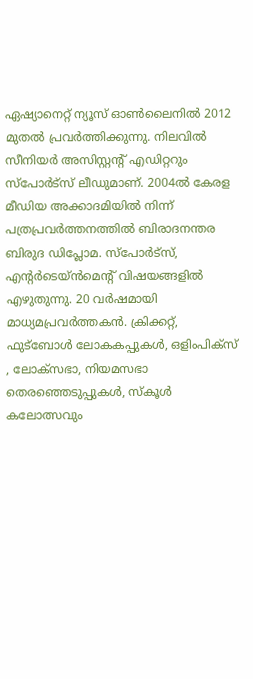ഏഷ്യാനെറ്റ് ന്യൂസ് ഓണ്‍ലൈനില്‍ 2012 മുതല്‍ പ്രവര്‍ത്തിക്കുന്നു. നിലവില്‍ സീനിയര്‍ അസിസ്റ്റന്‍റ് എഡിറ്ററും സ്പോർട്സ് ലീഡുമാണ്. 2004ൽ കേരള മീഡിയ അക്കാദമിയില്‍ നിന്ന് പത്രപ്രവര്‍ത്തനത്തില്‍ ബിരാദനന്തര ബിരുദ ഡിപ്ലോമ. സ്പോര്‍ട്സ്, എന്‍റര്‍ടെയ്ൻമെന്‍റ് വിഷയങ്ങളില്‍ എഴുതുന്നു. 20 വര്‍ഷമായി മാധ്യമപ്രവര്‍ത്തകൻ. ക്രിക്കറ്റ്, ഫുട്ബോള്‍ ലോകകപ്പുകൾ, ഒളിംപിക്സ് , ലോക്സഭാ, നിയമസഭാ തെരഞ്ഞെടുപ്പുകള്‍, സ്കൂള്‍ കലോത്സവും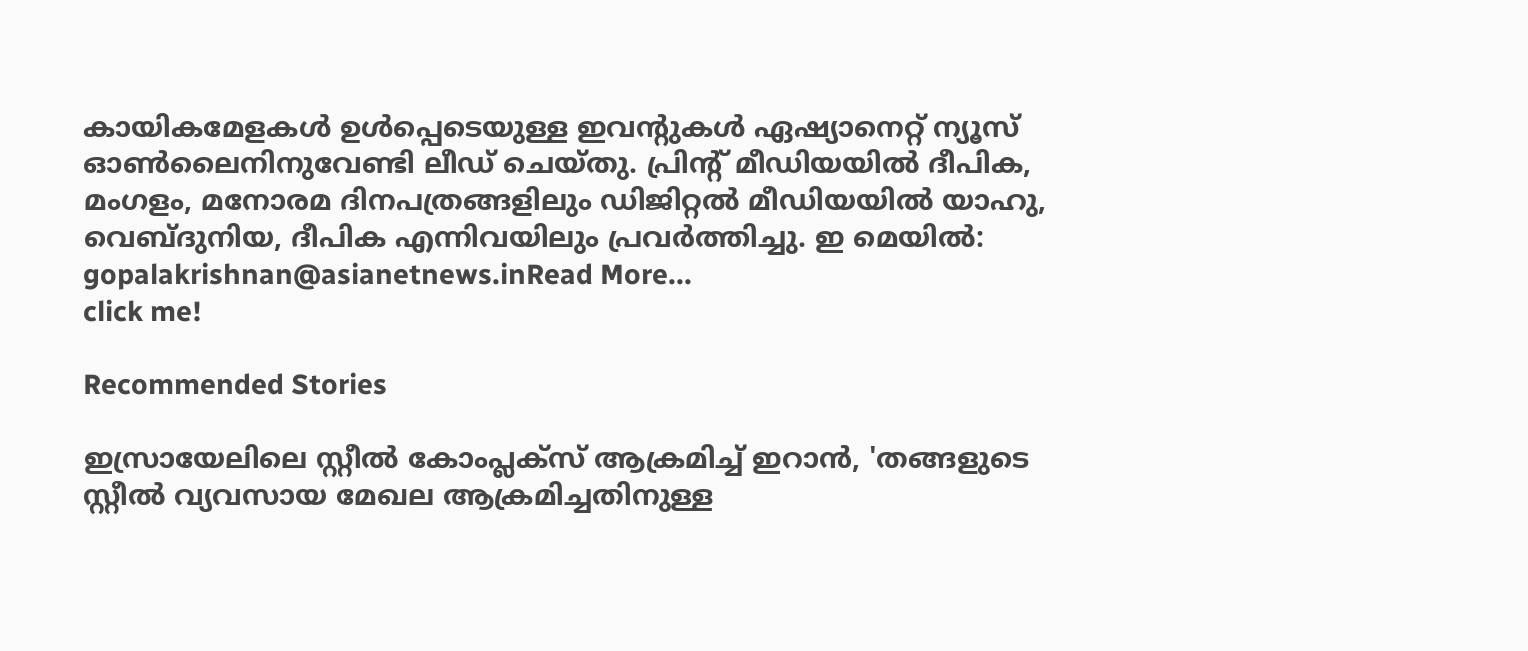കായികമേളകള്‍ ഉള്‍പ്പെടെയുള്ള ഇവന്‍റുകള്‍ ഏഷ്യാനെറ്റ് ന്യൂസ് ഓണ്‍ലൈനിനുവേണ്ടി ലീഡ് ചെയ്തു. പ്രിന്‍റ് മീഡിയയില്‍ ദീപിക, മംഗളം, മനോരമ ദിനപത്രങ്ങളിലും ഡിജിറ്റൽ മീഡിയയില്‍ യാഹു, വെബ്ദുനിയ, ദീപിക എന്നിവയിലും പ്രവര്‍ത്തിച്ചു. ഇ മെയില്‍: gopalakrishnan@asianetnews.inRead More...
click me!

Recommended Stories

ഇസ്രായേലിലെ സ്റ്റീൽ കോംപ്ലക്സ് ആക്രമിച്ച് ഇറാൻ, 'തങ്ങളുടെ സ്റ്റീൽ വ്യവസായ മേഖല ആക്രമിച്ചതിനുള്ള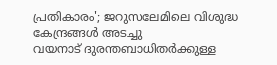പ്രതികാരം'; ജറുസലേമിലെ വിശുദ്ധ കേന്ദ്രങ്ങൾ അടച്ചു
വയനാട് ദുരന്തബാധിതർക്കുള്ള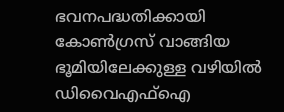ഭവനപദ്ധതിക്കായി കോൺഗ്രസ് വാങ്ങിയ ഭൂമിയിലേക്കുള്ള വഴിയിൽ ഡിവൈഎഫ്ഐ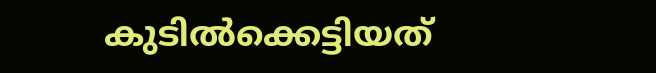കുടിൽക്കെട്ടിയത്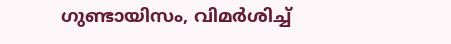ഗുണ്ടായിസം, വിമർശിച്ച്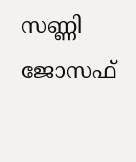സണ്ണി ജോസഫ്